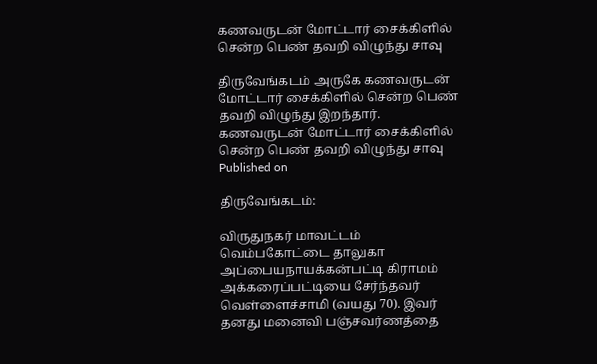கணவருடன் மோட்டார் சைக்கிளில் சென்ற பெண் தவறி விழுந்து சாவு

திருவேங்கடம் அருகே கணவருடன் மோட்டார் சைக்கிளில் சென்ற பெண் தவறி விழுந்து இறந்தார்.
கணவருடன் மோட்டார் சைக்கிளில் சென்ற பெண் தவறி விழுந்து சாவு
Published on

திருவேங்கடம்:

விருதுநகர் மாவட்டம் வெம்பகோட்டை தாலுகா அப்பையநாயக்கன்பட்டி கிராமம் அக்கரைப்பட்டியை சேர்ந்தவர் வெள்ளைச்சாமி (வயது 70). இவர் தனது மனைவி பஞ்சவர்ணத்தை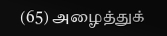(65) அழைத்துக்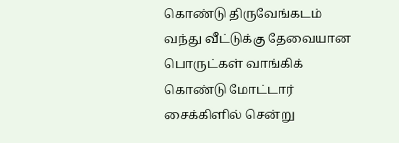கொண்டு திருவேங்கடம் வந்து வீட்டுக்கு தேவையான பொருட்கள் வாங்கிக் கொண்டு மோட்டார் சைக்கிளில் சென்று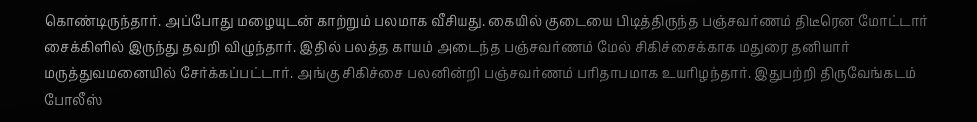கொண்டிருந்தார். அப்போது மழையுடன் காற்றும் பலமாக வீசியது. கையில் குடையை பிடித்திருந்த பஞ்சவர்ணம் திடீரென மோட்டார் சைக்கிளில் இருந்து தவறி விழுந்தார். இதில் பலத்த காயம் அடைந்த பஞ்சவர்ணம் மேல் சிகிச்சைக்காக மதுரை தனியார் மருத்துவமனையில் சேர்க்கப்பட்டார். அங்கு சிகிச்சை பலனின்றி பஞ்சவர்ணம் பரிதாபமாக உயரிழந்தார். இதுபற்றி திருவேங்கடம் போலீஸ்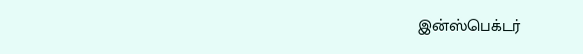இன்ஸ்பெக்டர்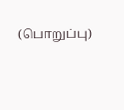(பொறுப்பு)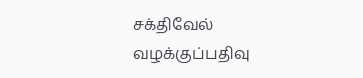சக்திவேல் வழக்குப்பதிவு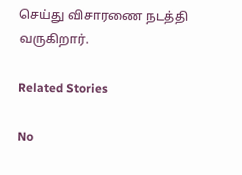செய்து விசாரணை நடத்தி வருகிறார்.

Related Stories

No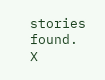stories found.
X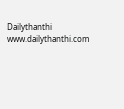Dailythanthi
www.dailythanthi.com